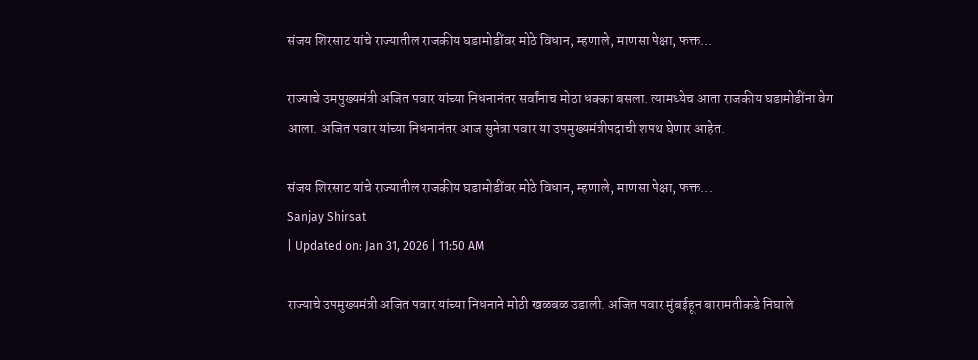संजय शिरसाट यांचे राज्यातील राजकीय घडामोडींवर मोठे विधान, म्हणाले, माणसा पेक्षा, फक्त…

राज्याचे उमपुख्यमंत्री अजित पवार यांच्या निधनानंतर सर्वांनाच मोठा धक्का बसला. त्यामध्येच आता राजकीय घडामोडींना वेग आला. अजित पवार यांच्या निधनानंतर आज सुनेत्रा पवार या उपमुख्यमंत्रीपदाची शपथ घेणार आहेत.

संजय शिरसाट यांचे राज्यातील राजकीय घडामोडींवर मोठे विधान, म्हणाले, माणसा पेक्षा, फक्त...
Sanjay Shirsat
| Updated on: Jan 31, 2026 | 11:50 AM

राज्याचे उपमुख्यमंत्री अजित पवार यांच्या निधनाने मोठी खळबळ उडाली. अजित पवार मुंबईहून बारामतीकडे निघाले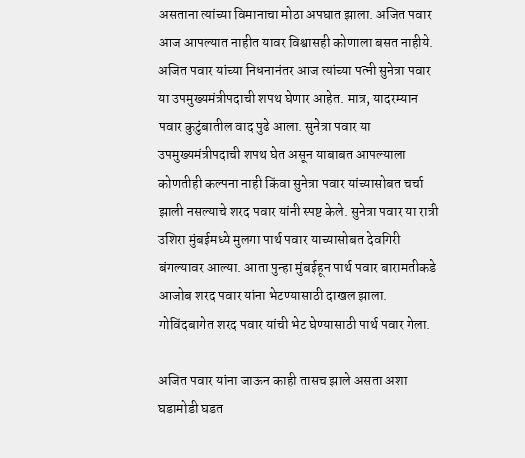असताना त्यांच्या विमानाचा मोठा अपघात झाला. अजित पवार आज आपल्यात नाहीत यावर विश्वासही कोणाला बसत नाहीये. अजित पवार यांच्या निधनानंतर आज त्यांच्या पत्नी सुनेत्रा पवार या उपमुख्यमंत्रीपदाची शपथ घेणार आहेत. मात्र, यादरम्यान पवार कुटुंबातील वाद पुढे आला. सुनेत्रा पवार या उपमुख्यमंत्रीपदाची शपथ घेत असून याबाबत आपल्याला कोणतीही कल्पना नाही किंवा सुनेत्रा पवार यांच्यासोबत चर्चा झाली नसल्याचे शरद पवार यांनी स्पष्ट केले. सुनेत्रा पवार या रात्री उशिरा मुंबईमध्ये मुलगा पार्थ पवार याच्यासोबत देवगिरी बंगल्यावर आल्या. आता पुन्हा मुंबईहून पार्थ पवार बारामतीकडे आजोब शरद पवार यांना भेटण्यासाठी दाखल झाला. गोविंदबागेत शरद पवार यांची भेट घेण्यासाठी पार्थ पवार गेला.

अजित पवार यांना जाऊन काही तासच झाले असता अशा घडामोडी घडत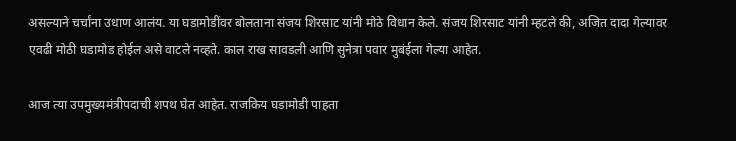असल्याने चर्चांना उधाण आलंय. या घडामोडींवर बोलताना संजय शिरसाट यांनी मोठे विधान केले. संजय शिरसाट यांनी म्हटले की, अजित दादा गेल्यावर एवढी मोठी घडामोड होईल असे वाटले नव्हते. काल राख सावडली आणि सुनेत्रा पवार मुबंईला गेल्या आहेत.

आज त्या उपमुख्यमंत्रीपदाची शपथ घेत आहेत. राजकिय घडामोडी पाहता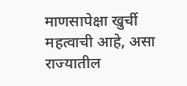माणसापेक्षा खुर्ची महत्वाची आहे, असा राज्यातील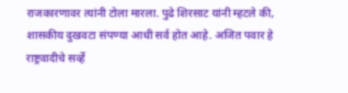राजकारणावर त्यांनी टोला मारला. पुढे शिरसाट यांनी म्हटले की, शासकीय दुखवटा संपण्या आधी सर्व होत आहे. अजित पवार हे राष्ट्रवादीचे सर्व्हे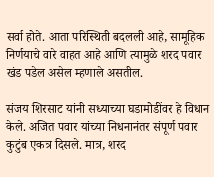सर्वा होते. आता परिस्थिती बदलली आहे, सामूहिक निर्णयाचे वारे वाहत आहे आणि त्यामुळे शरद पवार खंड पडेल असेल म्हणाले असतील.

संजय शिरसाट यांनी सध्याच्या घडामोडींवर हे विधान केले. अजित पवार यांच्या निधनानंतर संपूर्ण पवार कुटुंब एकत्र दिसले. मात्र, शरद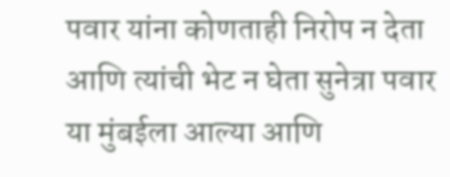पवार यांना कोणताही निरोप न देता आणि त्यांची भेट न घेता सुनेत्रा पवार या मुंबईला आल्या आणि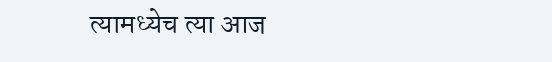त्यामध्येच त्या आज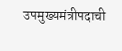उपमुख्यमंत्रीपदाची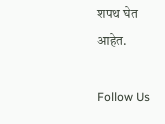शपथ घेत आहेत.

Follow Us